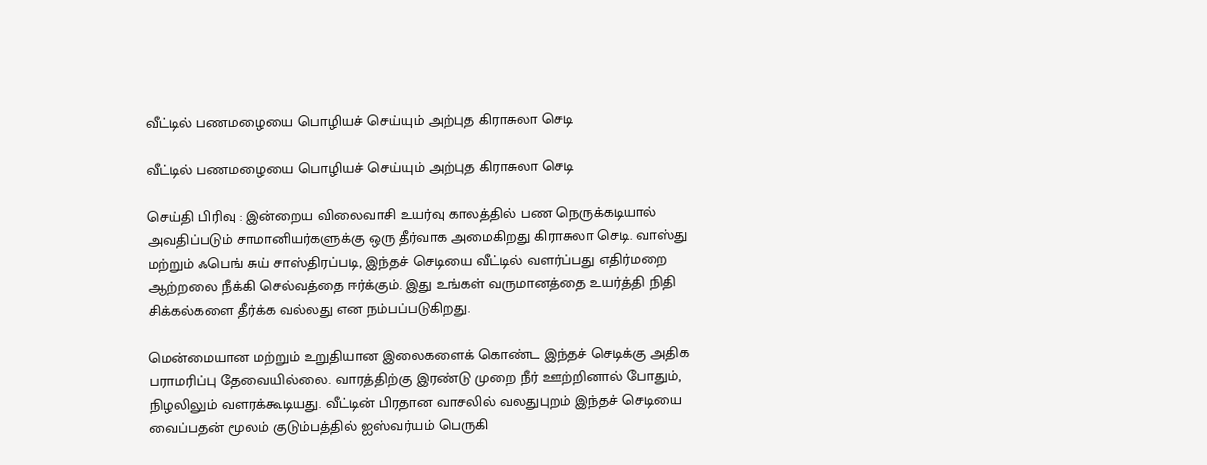வீட்டில் பணமழையை பொழியச் செய்யும் அற்புத கிராசுலா செடி

வீட்டில் பணமழையை பொழியச் செய்யும் அற்புத கிராசுலா செடி

செய்தி பிரிவு : இன்றைய விலைவாசி உயர்வு காலத்தில் பண நெருக்கடியால் அவதிப்படும் சாமானியர்களுக்கு ஒரு தீர்வாக அமைகிறது கிராசுலா செடி. வாஸ்து மற்றும் ஃபெங் சுய் சாஸ்திரப்படி, இந்தச் செடியை வீட்டில் வளர்ப்பது எதிர்மறை ஆற்றலை நீக்கி செல்வத்தை ஈர்க்கும். இது உங்கள் வருமானத்தை உயர்த்தி நிதி சிக்கல்களை தீர்க்க வல்லது என நம்பப்படுகிறது.

மென்மையான மற்றும் உறுதியான இலைகளைக் கொண்ட இந்தச் செடிக்கு அதிக பராமரிப்பு தேவையில்லை. வாரத்திற்கு இரண்டு முறை நீர் ஊற்றினால் போதும், நிழலிலும் வளரக்கூடியது. வீட்டின் பிரதான வாசலில் வலதுபுறம் இந்தச் செடியை வைப்பதன் மூலம் குடும்பத்தில் ஐஸ்வர்யம் பெருகி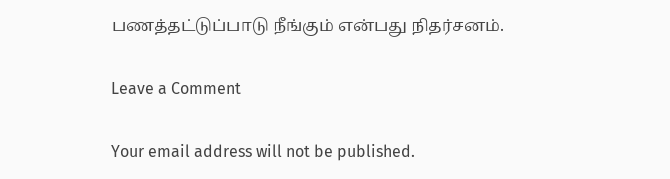பணத்தட்டுப்பாடு நீங்கும் என்பது நிதர்சனம்.

Leave a Comment

Your email address will not be published.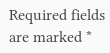Required fields are marked *